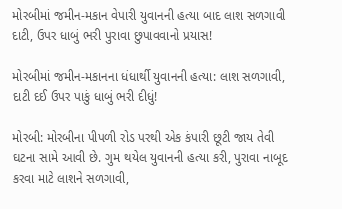મોરબીમાં જમીન-મકાન વેપારી યુવાનની હત્યા બાદ લાશ સળગાવી દાટી, ઉપર ધાબું ભરી પુરાવા છુપાવવાનો પ્રયાસ!

મોરબીમાં જમીન-મકાનના ધંધાર્થી યુવાનની હત્યા: લાશ સળગાવી, દાટી દઈ ઉપર પાકું ધાબું ભરી દીધું!

મોરબી: મોરબીના પીપળી રોડ પરથી એક કંપારી છૂટી જાય તેવી ઘટના સામે આવી છે. ગુમ થયેલ યુવાનની હત્યા કરી, પુરાવા નાબૂદ કરવા માટે લાશને સળગાવી,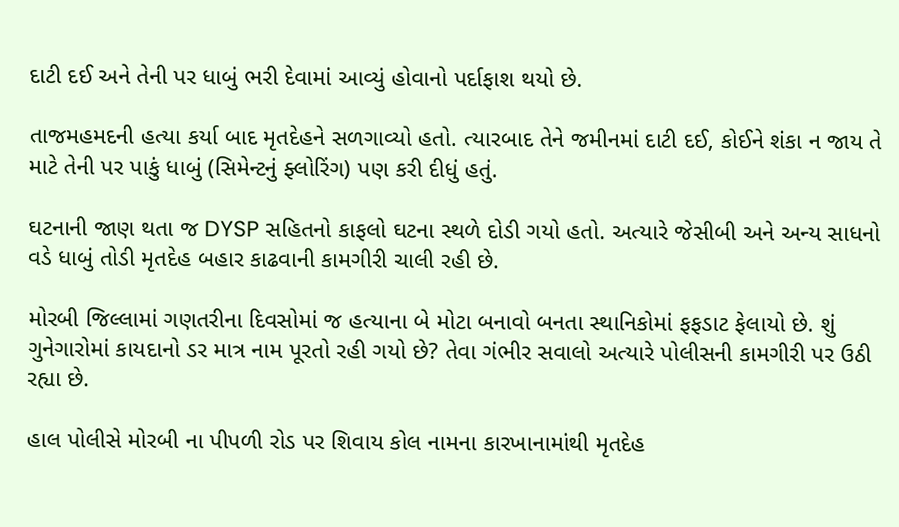દાટી દઈ અને તેની પર ધાબું ભરી દેવામાં આવ્યું હોવાનો પર્દાફાશ થયો છે.

તાજમહમદની હત્યા કર્યા બાદ મૃતદેહને સળગાવ્યો હતો. ત્યારબાદ તેને જમીનમાં દાટી દઈ, કોઈને શંકા ન જાય તે માટે તેની પર પાકું ધાબું (સિમેન્ટનું ફ્લોરિંગ) પણ કરી દીધું હતું.

ઘટનાની જાણ થતા જ DYSP સહિતનો કાફલો ઘટના સ્થળે દોડી ગયો હતો. અત્યારે જેસીબી અને અન્ય સાધનો વડે ધાબું તોડી મૃતદેહ બહાર કાઢવાની કામગીરી ચાલી રહી છે.

મોરબી જિલ્લામાં ગણતરીના દિવસોમાં જ હત્યાના બે મોટા બનાવો બનતા સ્થાનિકોમાં ફફડાટ ફેલાયો છે. શું ગુનેગારોમાં કાયદાનો ડર માત્ર નામ પૂરતો રહી ગયો છે? તેવા ગંભીર સવાલો અત્યારે પોલીસની કામગીરી પર ઉઠી રહ્યા છે.

હાલ પોલીસે મોરબી ના પીપળી રોડ પર શિવાય કોલ નામના કારખાનામાંથી મૃતદેહ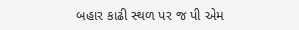બહાર કાઢી સ્થળ પર જ પી એમ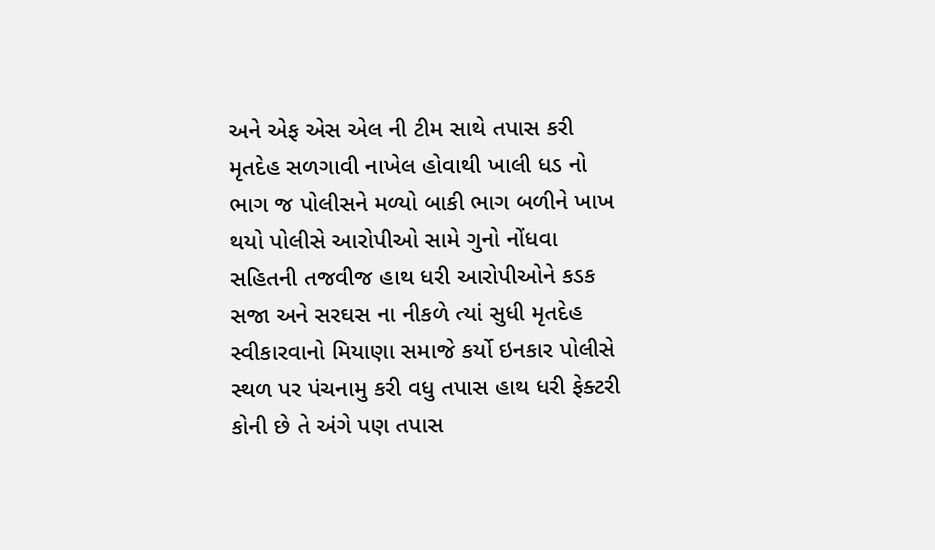અને એફ એસ એલ ની ટીમ સાથે તપાસ કરી મૃતદેહ સળગાવી નાખેલ હોવાથી ખાલી ધડ નો ભાગ જ પોલીસને મળ્યો બાકી ભાગ બળીને ખાખ થયો પોલીસે આરોપીઓ સામે ગુનો નોંધવા સહિતની તજવીજ હાથ ધરી આરોપીઓને કડક સજા અને સરઘસ ના નીકળે ત્યાં સુધી મૃતદેહ સ્વીકારવાનો મિયાણા સમાજે કર્યો ઇનકાર પોલીસે સ્થળ પર પંચનામુ કરી વધુ તપાસ હાથ ધરી ફેક્ટરી કોની છે તે અંગે પણ તપાસ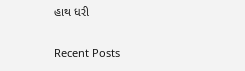હાથ ધરી

Recent Posts